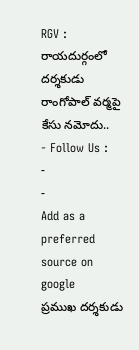RGV : రాయదుర్గంలో దర్శకుడు రాంగోపాల్ వర్మపై కేసు నమోదు..
- Follow Us :
-
-
Add as a preferred
source on google
ప్రముఖ దర్శకుడు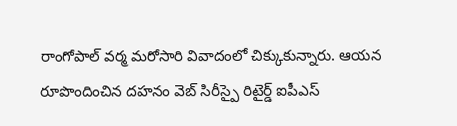రాంగోపాల్ వర్మ మరోసారి వివాదంలో చిక్కుకున్నారు. ఆయన రూపొందించిన దహనం వెబ్ సిరీస్పై రిటైర్డ్ ఐపీఎస్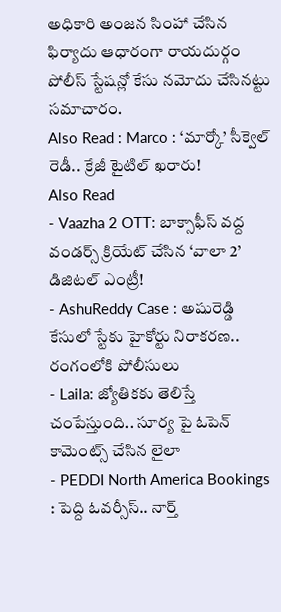అధికారి అంజన సింహా చేసిన ఫిర్యాదు ఆధారంగా రాయదుర్గం పోలీస్ స్టేషన్లో కేసు నమోదు చేసినట్టు సమాచారం.
Also Read : Marco : ‘మార్కో’ సీక్వెల్ రెడీ.. క్రేజీ టైటిల్ ఖరారు!
Also Read
- Vaazha 2 OTT: బాక్సాఫీస్ వద్ద వండర్స్ క్రియేట్ చేసిన ‘వాలా 2’ డిజిటల్ ఎంట్రీ!
- AshuReddy Case : అషురెడ్డి కేసులో స్టేకు హైకోర్టు నిరాకరణ.. రంగంలోకి పోలీసులు
- Laila: జ్యోతికకు తెలిస్తే చంపేస్తుంది.. సూర్య పై ఓపెన్ కామెంట్స్ చేసిన లైలా
- PEDDI North America Bookings : పెద్ది ఓవర్సీస్.. నార్త్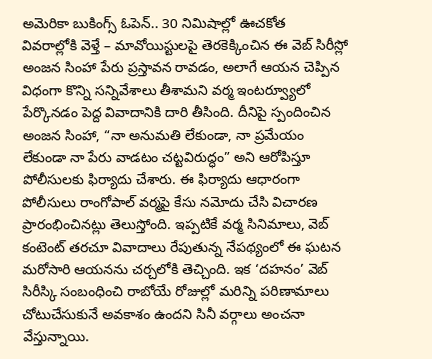అమెరికా బుకింగ్స్ ఓపెన్.. 30 నిమిషాల్లో ఊచకోత
వివరాల్లోకి వెళ్తే – మావోయిస్టులపై తెరకెక్కించిన ఈ వెబ్ సిరీస్లో అంజన సింహా పేరు ప్రస్తావన రావడం, అలాగే ఆయన చెప్పిన విధంగా కొన్ని సన్నివేశాలు తీశామని వర్మ ఇంటర్వ్యూలో పేర్కొనడం పెద్ద వివాదానికి దారి తీసింది. దీనిపై స్పందించిన అంజన సింహా, “నా అనుమతి లేకుండా, నా ప్రమేయం లేకుండా నా పేరు వాడటం చట్టవిరుద్ధం” అని ఆరోపిస్తూ పోలీసులకు ఫిర్యాదు చేశారు. ఈ ఫిర్యాదు ఆధారంగా పోలీసులు రాంగోపాల్ వర్మపై కేసు నమోదు చేసి విచారణ ప్రారంభించినట్లు తెలుస్తోంది. ఇప్పటికే వర్మ సినిమాలు, వెబ్ కంటెంట్ తరచూ వివాదాలు రేపుతున్న నేపథ్యంలో ఈ ఘటన మరోసారి ఆయనను చర్చలోకి తెచ్చింది. ఇక ‘దహనం’ వెబ్ సిరీస్కి సంబంధించి రాబోయే రోజుల్లో మరిన్ని పరిణామాలు చోటుచేసుకునే అవకాశం ఉందని సినీ వర్గాలు అంచనా వేస్తున్నాయి.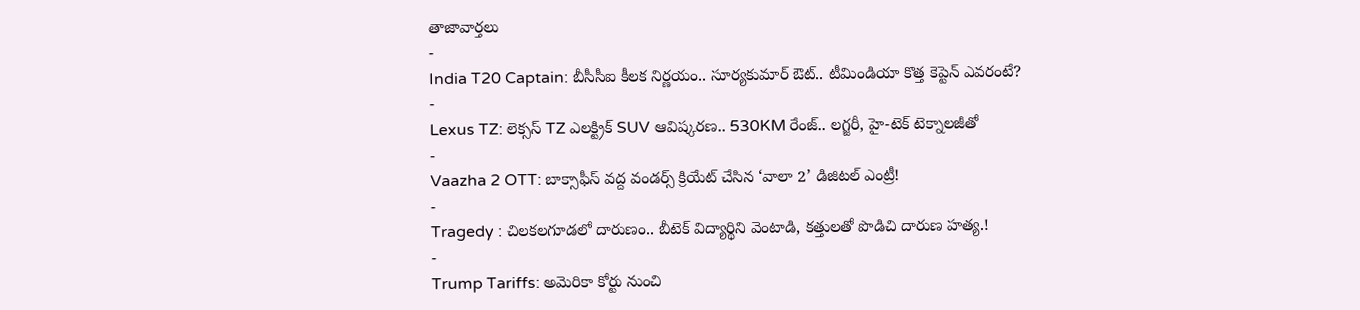తాజావార్తలు
-
India T20 Captain: బీసీసీఐ కీలక నిర్ణయం.. సూర్యకుమార్ ఔట్.. టీమిండియా కొత్త కెప్టెన్ ఎవరంటే?
-
Lexus TZ: లెక్సస్ TZ ఎలక్ట్రిక్ SUV ఆవిష్కరణ.. 530KM రేంజ్.. లగ్జరీ, హై-టెక్ టెక్నాలజీతో
-
Vaazha 2 OTT: బాక్సాఫీస్ వద్ద వండర్స్ క్రియేట్ చేసిన ‘వాలా 2’ డిజిటల్ ఎంట్రీ!
-
Tragedy : చిలకలగూడలో దారుణం.. బీటెక్ విద్యార్థిని వెంటాడి, కత్తులతో పొడిచి దారుణ హత్య.!
-
Trump Tariffs: అమెరికా కోర్టు నుంచి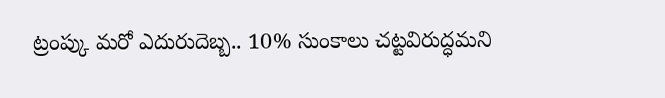ట్రంప్కు మరో ఎదురుదెబ్బ.. 10% సుంకాలు చట్టవిరుద్ధమని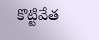కొట్టివేత